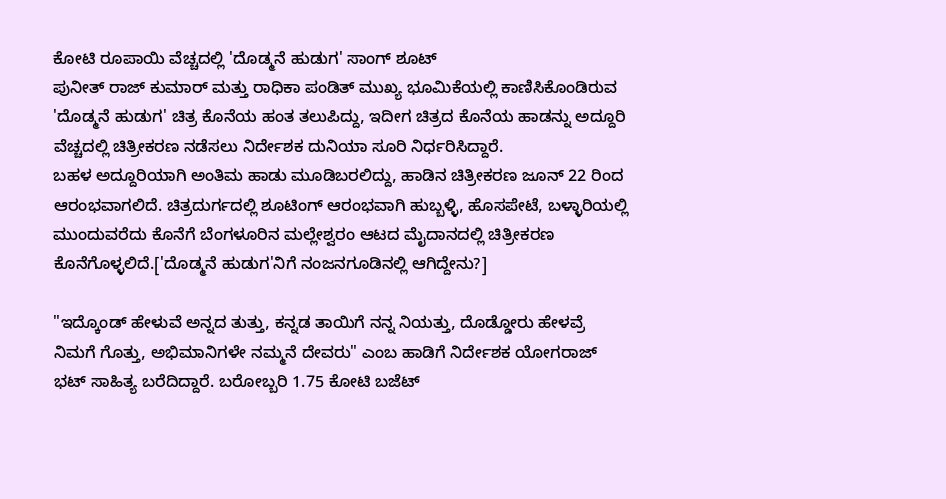ಕೋಟಿ ರೂಪಾಯಿ ವೆಚ್ಚದಲ್ಲಿ 'ದೊಡ್ಮನೆ ಹುಡುಗ' ಸಾಂಗ್ ಶೂಟ್
ಪುನೀತ್ ರಾಜ್ ಕುಮಾರ್ ಮತ್ತು ರಾಧಿಕಾ ಪಂಡಿತ್ ಮುಖ್ಯ ಭೂಮಿಕೆಯಲ್ಲಿ ಕಾಣಿಸಿಕೊಂಡಿರುವ 'ದೊಡ್ಮನೆ ಹುಡುಗ' ಚಿತ್ರ ಕೊನೆಯ ಹಂತ ತಲುಪಿದ್ದು, ಇದೀಗ ಚಿತ್ರದ ಕೊನೆಯ ಹಾಡನ್ನು ಅದ್ದೂರಿ ವೆಚ್ಚದಲ್ಲಿ ಚಿತ್ರೀಕರಣ ನಡೆಸಲು ನಿರ್ದೇಶಕ ದುನಿಯಾ ಸೂರಿ ನಿರ್ಧರಿಸಿದ್ದಾರೆ.
ಬಹಳ ಅದ್ದೂರಿಯಾಗಿ ಅಂತಿಮ ಹಾಡು ಮೂಡಿಬರಲಿದ್ದು, ಹಾಡಿನ ಚಿತ್ರೀಕರಣ ಜೂನ್ 22 ರಿಂದ ಆರಂಭವಾಗಲಿದೆ. ಚಿತ್ರದುರ್ಗದಲ್ಲಿ ಶೂಟಿಂಗ್ ಆರಂಭವಾಗಿ ಹುಬ್ಬಳ್ಳಿ, ಹೊಸಪೇಟೆ, ಬಳ್ಳಾರಿಯಲ್ಲಿ ಮುಂದುವರೆದು ಕೊನೆಗೆ ಬೆಂಗಳೂರಿನ ಮಲ್ಲೇಶ್ವರಂ ಆಟದ ಮೈದಾನದಲ್ಲಿ ಚಿತ್ರೀಕರಣ ಕೊನೆಗೊಳ್ಳಲಿದೆ.['ದೊಡ್ಮನೆ ಹುಡುಗ'ನಿಗೆ ನಂಜನಗೂಡಿನಲ್ಲಿ ಆಗಿದ್ದೇನು?]

"ಇದ್ಕೊಂಡ್ ಹೇಳುವೆ ಅನ್ನದ ತುತ್ತು, ಕನ್ನಡ ತಾಯಿಗೆ ನನ್ನ ನಿಯತ್ತು, ದೊಡ್ಡೋರು ಹೇಳವ್ರೆ ನಿಮಗೆ ಗೊತ್ತು, ಅಭಿಮಾನಿಗಳೇ ನಮ್ಮನೆ ದೇವರು" ಎಂಬ ಹಾಡಿಗೆ ನಿರ್ದೇಶಕ ಯೋಗರಾಜ್ ಭಟ್ ಸಾಹಿತ್ಯ ಬರೆದಿದ್ದಾರೆ. ಬರೋಬ್ಬರಿ 1.75 ಕೋಟಿ ಬಜೆಟ್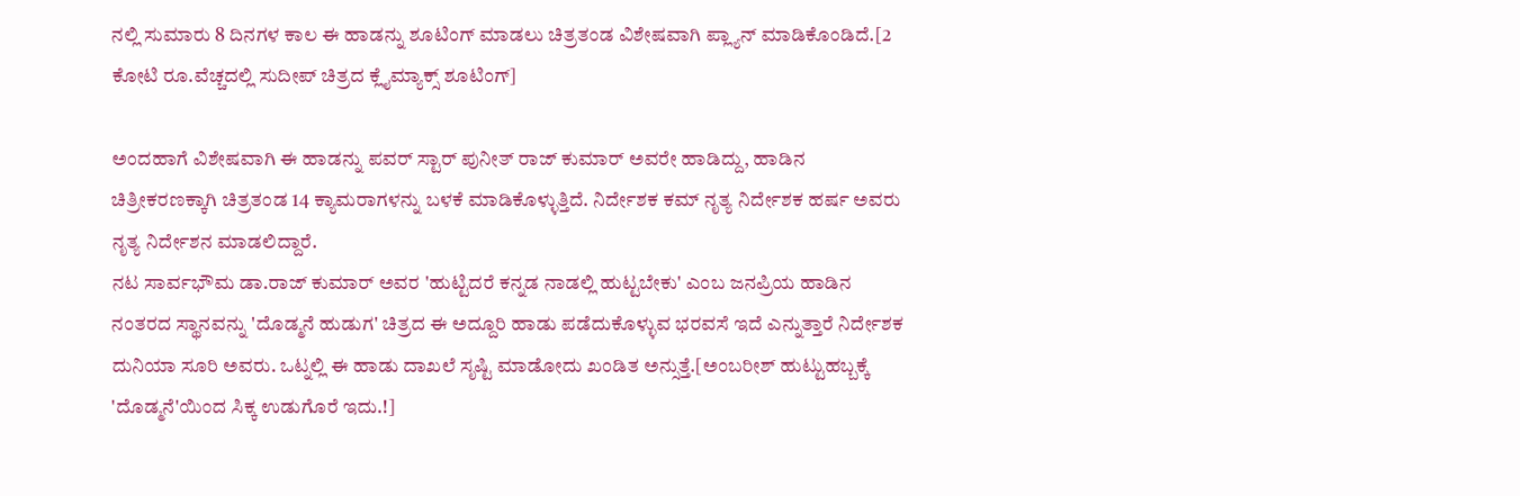ನಲ್ಲಿ ಸುಮಾರು 8 ದಿನಗಳ ಕಾಲ ಈ ಹಾಡನ್ನು ಶೂಟಿಂಗ್ ಮಾಡಲು ಚಿತ್ರತಂಡ ವಿಶೇಷವಾಗಿ ಪ್ಲ್ಯಾನ್ ಮಾಡಿಕೊಂಡಿದೆ.[2 ಕೋಟಿ ರೂ.ವೆಚ್ಚದಲ್ಲಿ ಸುದೀಪ್ ಚಿತ್ರದ ಕ್ಲೈಮ್ಯಾಕ್ಸ್ ಶೂಟಿಂಗ್]

ಅಂದಹಾಗೆ ವಿಶೇಷವಾಗಿ ಈ ಹಾಡನ್ನು ಪವರ್ ಸ್ಟಾರ್ ಪುನೀತ್ ರಾಜ್ ಕುಮಾರ್ ಅವರೇ ಹಾಡಿದ್ದು, ಹಾಡಿನ ಚಿತ್ರೀಕರಣಕ್ಕಾಗಿ ಚಿತ್ರತಂಡ 14 ಕ್ಯಾಮರಾಗಳನ್ನು ಬಳಕೆ ಮಾಡಿಕೊಳ್ಳುತ್ತಿದೆ. ನಿರ್ದೇಶಕ ಕಮ್ ನೃತ್ಯ ನಿರ್ದೇಶಕ ಹರ್ಷ ಅವರು ನೃತ್ಯ ನಿರ್ದೇಶನ ಮಾಡಲಿದ್ದಾರೆ.
ನಟ ಸಾರ್ವಭೌಮ ಡಾ.ರಾಜ್ ಕುಮಾರ್ ಅವರ 'ಹುಟ್ಟಿದರೆ ಕನ್ನಡ ನಾಡಲ್ಲಿ ಹುಟ್ಟಬೇಕು' ಎಂಬ ಜನಪ್ರಿಯ ಹಾಡಿನ ನಂತರದ ಸ್ಥಾನವನ್ನು 'ದೊಡ್ಮನೆ ಹುಡುಗ' ಚಿತ್ರದ ಈ ಅದ್ದೂರಿ ಹಾಡು ಪಡೆದುಕೊಳ್ಳುವ ಭರವಸೆ ಇದೆ ಎನ್ನುತ್ತಾರೆ ನಿರ್ದೇಶಕ ದುನಿಯಾ ಸೂರಿ ಅವರು. ಒಟ್ನಲ್ಲಿ ಈ ಹಾಡು ದಾಖಲೆ ಸೃಷ್ಟಿ ಮಾಡೋದು ಖಂಡಿತ ಅನ್ಸುತ್ತೆ.[ಅಂಬರೀಶ್ ಹುಟ್ಟುಹಬ್ಬಕ್ಕೆ 'ದೊಡ್ಮನೆ'ಯಿಂದ ಸಿಕ್ಕ ಉಡುಗೊರೆ ಇದು.!]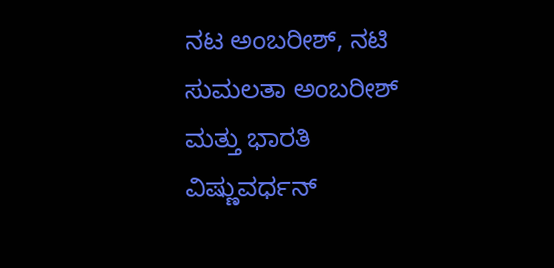ನಟ ಅಂಬರೀಶ್, ನಟಿ ಸುಮಲತಾ ಅಂಬರೀಶ್ ಮತ್ತು ಭಾರತಿ ವಿಷ್ಣುವರ್ಧನ್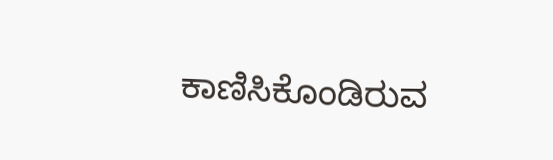ಕಾಣಿಸಿಕೊಂಡಿರುವ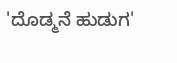'ದೊಡ್ಮನೆ ಹುಡುಗ'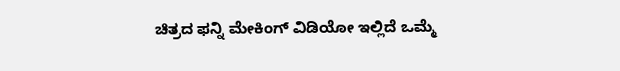ಚಿತ್ರದ ಫನ್ನಿ ಮೇಕಿಂಗ್ ವಿಡಿಯೋ ಇಲ್ಲಿದೆ ಒಮ್ಮೆ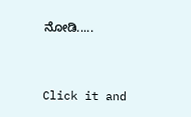ನೋಡಿ.....


Click it and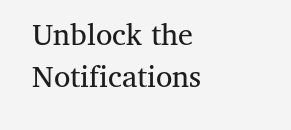Unblock the Notifications